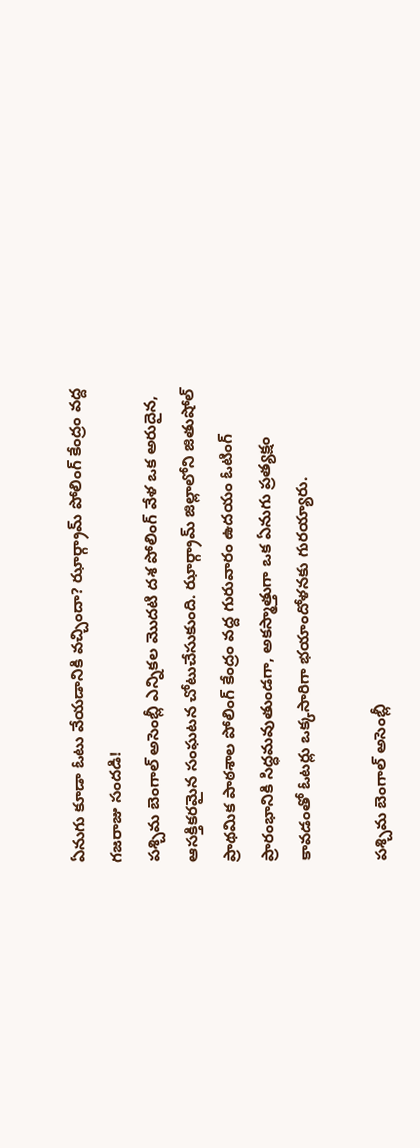ఏనుగు కూడా ఓటు వేయడానికి వచ్చిందా? ఝార్గ్రామ్ పోలింగ్ కేంద్రం వద్ద గజరాజు సందడి!
పశ్చిమ బెంగాల్ అసెంబ్లీ ఎన్నికల మొదటి దశ పోలింగ్ వేళ ఒక అరుదైన, ఆసక్తికరమైన సంఘటన చోటుచేసుకుంది. ఝార్గ్రామ్ జిల్లాలోని జితుషోల్ ప్రాథమిక పాఠశాల పోలింగ్ కేంద్రం వద్ద గురువారం ఉదయం ఓటింగ్ ప్రారంభానికి సిద్ధమవుతుండగా, అకస్మాత్తుగా ఒక ఏనుగు ప్రత్యక్షం కావడంతో ఓటర్లు ఒక్కసారిగా భయాందోళనకు గురయ్యారు.

పశ్చిమ బెంగాల్ అసెంబ్లీ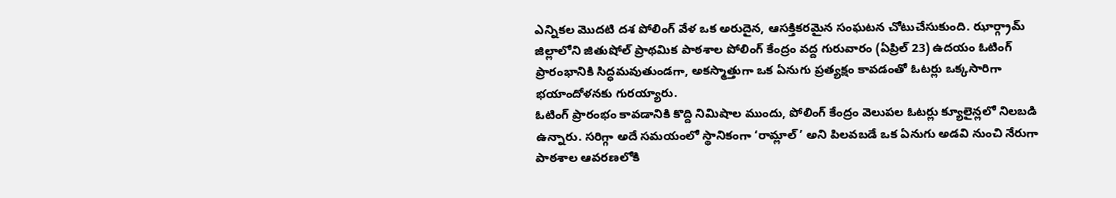ఎన్నికల మొదటి దశ పోలింగ్ వేళ ఒక అరుదైన, ఆసక్తికరమైన సంఘటన చోటుచేసుకుంది. ఝార్గ్రామ్ జిల్లాలోని జితుషోల్ ప్రాథమిక పాఠశాల పోలింగ్ కేంద్రం వద్ద గురువారం (ఏప్రిల్ 23) ఉదయం ఓటింగ్ ప్రారంభానికి సిద్ధమవుతుండగా, అకస్మాత్తుగా ఒక ఏనుగు ప్రత్యక్షం కావడంతో ఓటర్లు ఒక్కసారిగా భయాందోళనకు గురయ్యారు.
ఓటింగ్ ప్రారంభం కావడానికి కొద్ది నిమిషాల ముందు, పోలింగ్ కేంద్రం వెలుపల ఓటర్లు క్యూలైన్లలో నిలబడి ఉన్నారు. సరిగ్గా అదే సమయంలో స్థానికంగా ‘రామ్లాల్’ అని పిలవబడే ఒక ఏనుగు అడవి నుంచి నేరుగా పాఠశాల ఆవరణలోకి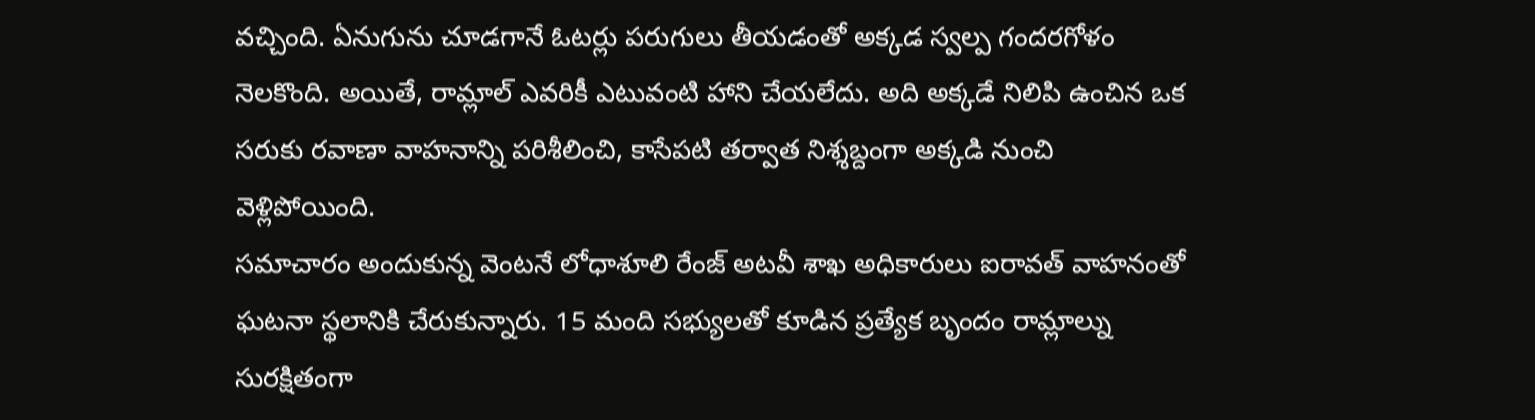వచ్చింది. ఏనుగును చూడగానే ఓటర్లు పరుగులు తీయడంతో అక్కడ స్వల్ప గందరగోళం నెలకొంది. అయితే, రామ్లాల్ ఎవరికీ ఎటువంటి హాని చేయలేదు. అది అక్కడే నిలిపి ఉంచిన ఒక సరుకు రవాణా వాహనాన్ని పరిశీలించి, కాసేపటి తర్వాత నిశ్శబ్దంగా అక్కడి నుంచి వెళ్లిపోయింది.
సమాచారం అందుకున్న వెంటనే లోధాశూలి రేంజ్ అటవీ శాఖ అధికారులు ఐరావత్ వాహనంతో ఘటనా స్థలానికి చేరుకున్నారు. 15 మంది సభ్యులతో కూడిన ప్రత్యేక బృందం రామ్లాల్ను సురక్షితంగా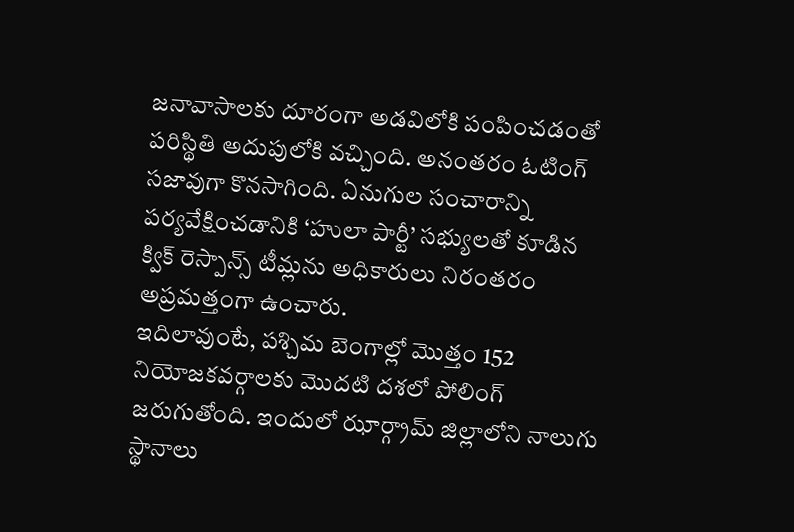జనావాసాలకు దూరంగా అడవిలోకి పంపించడంతో పరిస్థితి అదుపులోకి వచ్చింది. అనంతరం ఓటింగ్ సజావుగా కొనసాగింది. ఏనుగుల సంచారాన్ని పర్యవేక్షించడానికి ‘హులా పార్టీ’ సభ్యులతో కూడిన క్విక్ రెస్పాన్స్ టీమ్లను అధికారులు నిరంతరం అప్రమత్తంగా ఉంచారు.
ఇదిలావుంటే, పశ్చిమ బెంగాల్లో మొత్తం 152 నియోజకవర్గాలకు మొదటి దశలో పోలింగ్ జరుగుతోంది. ఇందులో ఝార్గ్రామ్ జిల్లాలోని నాలుగు స్థానాలు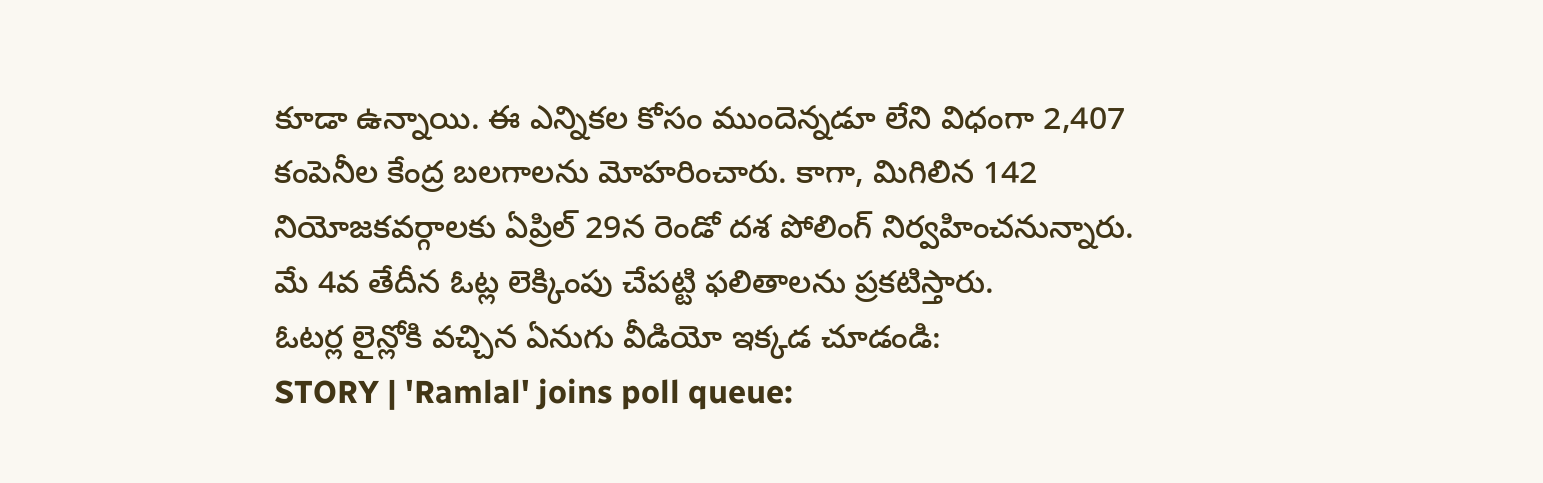కూడా ఉన్నాయి. ఈ ఎన్నికల కోసం ముందెన్నడూ లేని విధంగా 2,407 కంపెనీల కేంద్ర బలగాలను మోహరించారు. కాగా, మిగిలిన 142 నియోజకవర్గాలకు ఏప్రిల్ 29న రెండో దశ పోలింగ్ నిర్వహించనున్నారు. మే 4వ తేదీన ఓట్ల లెక్కింపు చేపట్టి ఫలితాలను ప్రకటిస్తారు.
ఓటర్ల లైన్లోకి వచ్చిన ఏనుగు వీడియో ఇక్కడ చూడండి:
STORY | 'Ramlal' joins poll queue: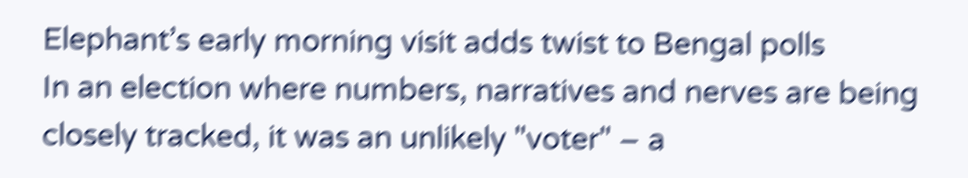Elephant’s early morning visit adds twist to Bengal polls
In an election where numbers, narratives and nerves are being closely tracked, it was an unlikely "voter" – a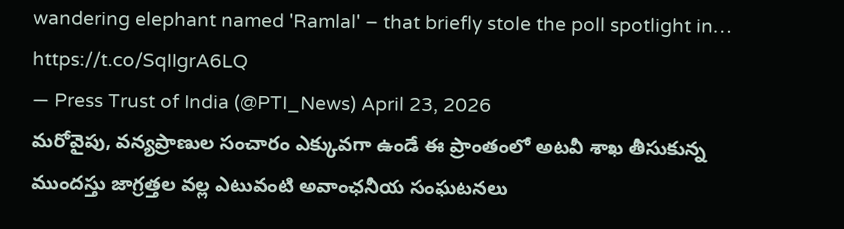wandering elephant named 'Ramlal' – that briefly stole the poll spotlight in… https://t.co/SqIIgrA6LQ
— Press Trust of India (@PTI_News) April 23, 2026
మరోవైపు, వన్యప్రాణుల సంచారం ఎక్కువగా ఉండే ఈ ప్రాంతంలో అటవీ శాఖ తీసుకున్న ముందస్తు జాగ్రత్తల వల్ల ఎటువంటి అవాంఛనీయ సంఘటనలు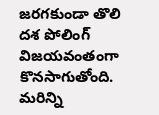జరగకుండా తొలి దశ పోలింగ్ విజయవంతంగా కొనసాగుతోంది.
మరిన్ని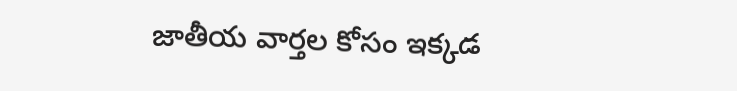జాతీయ వార్తల కోసం ఇక్కడ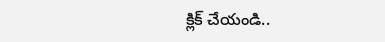క్లిక్ చేయండి..